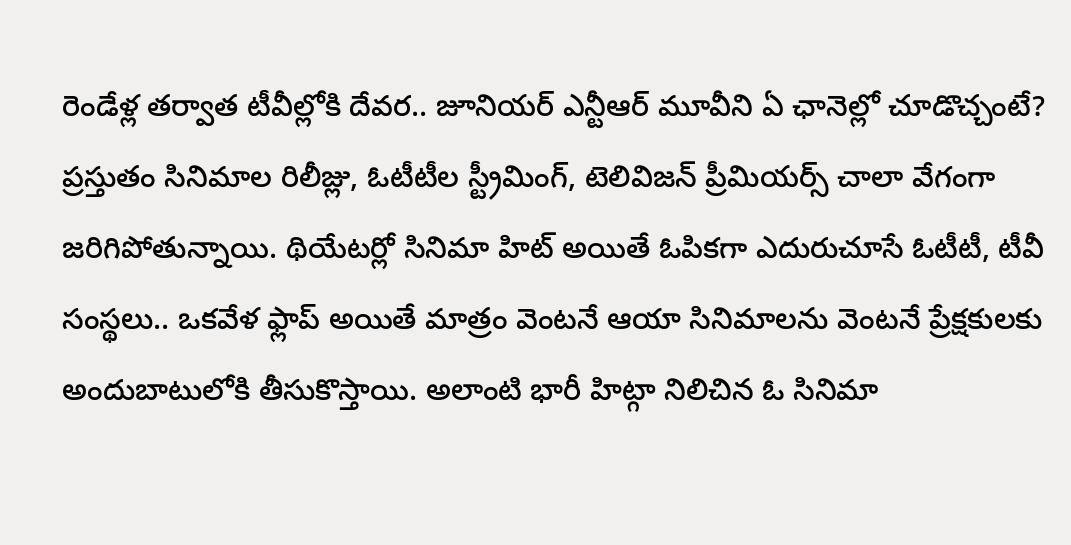రెండేళ్ల తర్వాత టీవీల్లోకి దేవర.. జూనియర్ ఎన్టీఆర్ మూవీని ఏ ఛానెల్లో చూడొచ్చంటే?
ప్రస్తుతం సినిమాల రిలీజ్లు, ఓటీటీల స్ట్రీమింగ్, టెలివిజన్ ప్రీమియర్స్ చాలా వేగంగా జరిగిపోతున్నాయి. థియేటర్లో సినిమా హిట్ అయితే ఓపికగా ఎదురుచూసే ఓటీటీ, టీవీ సంస్థలు.. ఒకవేళ ఫ్లాప్ అయితే మాత్రం వెంటనే ఆయా సినిమాలను వెంటనే ప్రేక్షకులకు అందుబాటులోకి తీసుకొస్తాయి. అలాంటి భారీ హిట్గా నిలిచిన ఓ సినిమా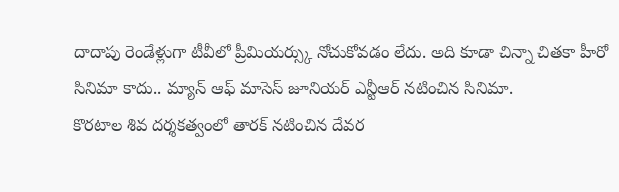దాదాపు రెండేళ్లుగా టీవీలో ప్రీమియర్స్కు నోచుకోవడం లేదు. అది కూడా చిన్నా చితకా హీరో సినిమా కాదు.. మ్యాన్ ఆఫ్ మాసెస్ జూనియర్ ఎన్టీఆర్ నటించిన సినిమా.
కొరటాల శివ దర్శకత్వంలో తారక్ నటించిన దేవర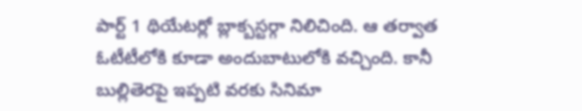పార్ట్ 1 థియేటర్లో బ్లాక్బస్టర్గా నిలిచింది. ఆ తర్వాత ఓటీటీలోకి కూడా అందుబాటులోకి వచ్చింది. కానీ బుల్లితెరపై ఇప్పటి వరకు సినిమా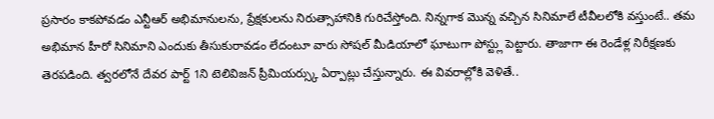ప్రసారం కాకపోవడం ఎన్టీఆర్ అభిమానులను, ప్రేక్షకులను నిరుత్సాహానికి గురిచేస్తోంది. నిన్నగాక మొన్న వచ్చిన సినిమాలే టీవీలలోకి వస్తుంటే.. తమ అభిమాన హీరో సినిమాని ఎందుకు తీసుకురావడం లేదంటూ వారు సోషల్ మీడియాలో ఘాటుగా పోస్ట్లు పెట్టారు. తాజాగా ఈ రెండేళ్ల నిరీక్షణకు తెరపడింది. త్వరలోనే దేవర పార్ట్ 1ని టెలివిజన్ ప్రీమియర్స్కు ఏర్పాట్లు చేస్తున్నారు. ఈ వివరాల్లోకి వెళితే..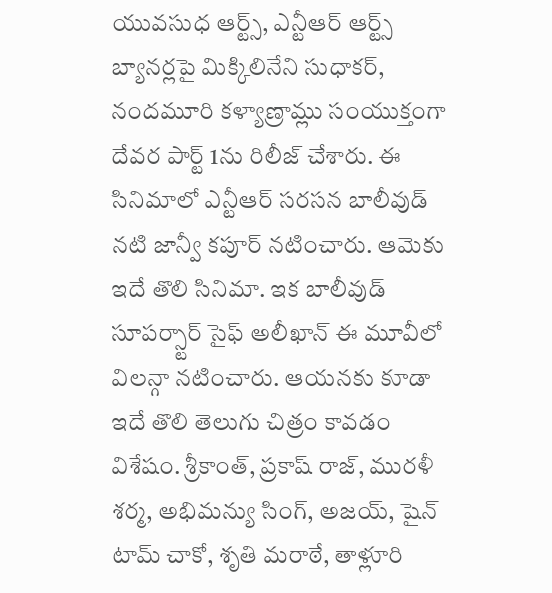యువసుధ ఆర్ట్స్, ఎన్టీఆర్ ఆర్ట్స్ బ్యానర్లపై మిక్కిలినేని సుధాకర్, నందమూరి కళ్యాణ్రామ్లు సంయుక్తంగా దేవర పార్ట్ 1ను రిలీజ్ చేశారు. ఈ సినిమాలో ఎన్టీఆర్ సరసన బాలీవుడ్ నటి జాన్వీ కపూర్ నటించారు. ఆమెకు ఇదే తొలి సినిమా. ఇక బాలీవుడ్ సూపర్స్టార్ సైఫ్ అలీఖాన్ ఈ మూవీలో విలన్గా నటించారు. ఆయనకు కూడా ఇదే తొలి తెలుగు చిత్రం కావడం విశేషం. శ్రీకాంత్, ప్రకాష్ రాజ్, మురళీ శర్మ, అభిమన్యు సింగ్, అజయ్, షైన్ టామ్ చాకో, శృతి మరాఠే, తాళ్లూరి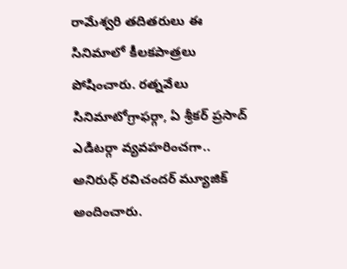రామేశ్వరి తదితరులు ఈ సినిమాలో కీలకపాత్రలు పోషించారు. రత్నవేలు సినిమాటోగ్రాఫర్గా, ఏ శ్రీకర్ ప్రసాద్ ఎడిటర్గా వ్యవహరించగా.. అనిరుధ్ రవిచందర్ మ్యూజిక్ అందించారు.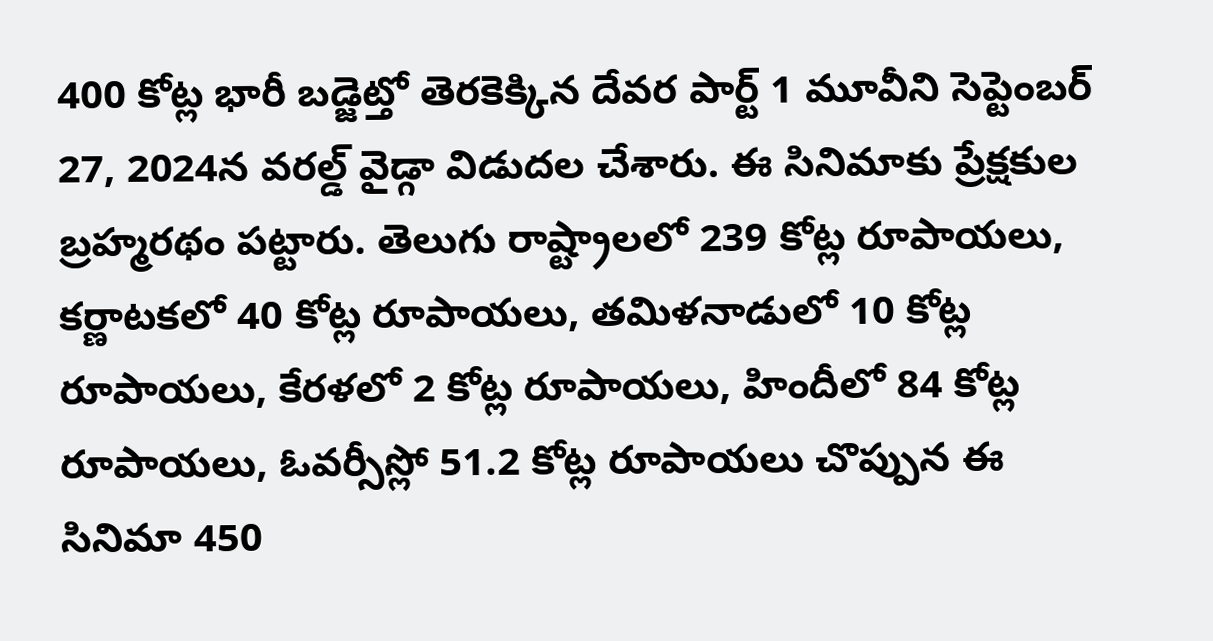400 కోట్ల భారీ బడ్జెట్తో తెరకెక్కిన దేవర పార్ట్ 1 మూవీని సెప్టెంబర్ 27, 2024న వరల్డ్ వైడ్గా విడుదల చేశారు. ఈ సినిమాకు ప్రేక్షకుల బ్రహ్మరథం పట్టారు. తెలుగు రాష్ట్రాలలో 239 కోట్ల రూపాయలు, కర్ణాటకలో 40 కోట్ల రూపాయలు, తమిళనాడులో 10 కోట్ల రూపాయలు, కేరళలో 2 కోట్ల రూపాయలు, హిందీలో 84 కోట్ల రూపాయలు, ఓవర్సీస్లో 51.2 కోట్ల రూపాయలు చొప్పున ఈ సినిమా 450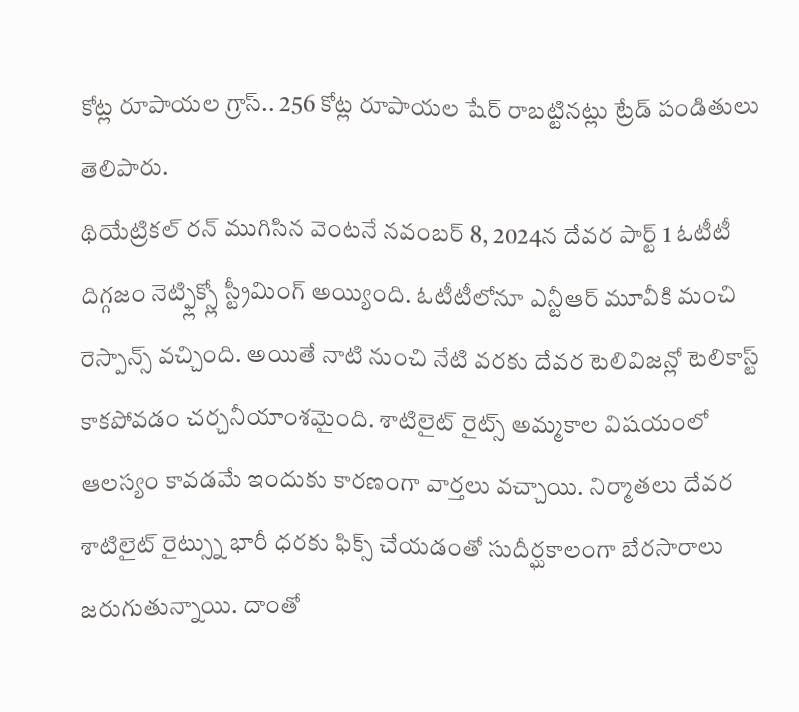కోట్ల రూపాయల గ్రాస్.. 256 కోట్ల రూపాయల షేర్ రాబట్టినట్లు ట్రేడ్ పండితులు తెలిపారు.
థియేట్రికల్ రన్ ముగిసిన వెంటనే నవంబర్ 8, 2024న దేవర పార్ట్ 1 ఓటీటీ దిగ్గజం నెట్ఫ్లిక్స్లో స్ట్రీమింగ్ అయ్యింది. ఓటీటీలోనూ ఎన్టీఆర్ మూవీకి మంచి రెస్పాన్స్ వచ్చింది. అయితే నాటి నుంచి నేటి వరకు దేవర టెలివిజన్లో టెలికాస్ట్ కాకపోవడం చర్చనీయాంశమైంది. శాటిలైట్ రైట్స్ అమ్మకాల విషయంలో ఆలస్యం కావడమే ఇందుకు కారణంగా వార్తలు వచ్చాయి. నిర్మాతలు దేవర శాటిలైట్ రైట్స్ను భారీ ధరకు ఫిక్స్ చేయడంతో సుదీర్ఘకాలంగా బేరసారాలు జరుగుతున్నాయి. దాంతో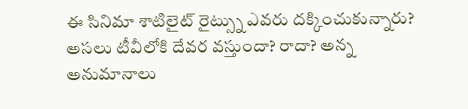ఈ సినిమా శాటిలైట్ రైట్స్ను ఎవరు దక్కించుకున్నారు? అసలు టీవీలోకి దేవర వస్తుందా? రాదా? అన్న అనుమానాలు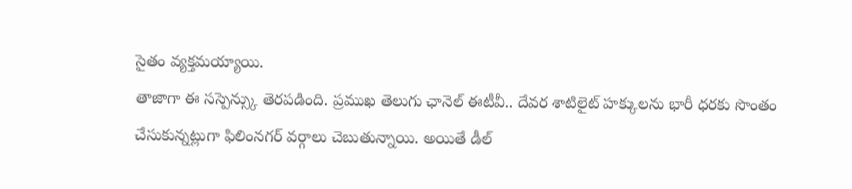సైతం వ్యక్తమయ్యాయి.
తాజాగా ఈ సస్పెన్స్కు తెరపడింది. ప్రముఖ తెలుగు ఛానెల్ ఈటీవీ.. దేవర శాటిలైట్ హక్కులను భారీ ధరకు సొంతం చేసుకున్నట్లుగా ఫిలింనగర్ వర్గాలు చెబుతున్నాయి. అయితే డీల్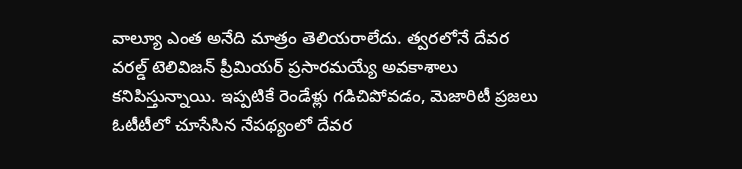వాల్యూ ఎంత అనేది మాత్రం తెలియరాలేదు. త్వరలోనే దేవర వరల్డ్ టెలివిజన్ ప్రీమియర్ ప్రసారమయ్యే అవకాశాలు కనిపిస్తున్నాయి. ఇప్పటికే రెండేళ్లు గడిచిపోవడం, మెజారిటీ ప్రజలు ఓటీటీలో చూసేసిన నేపథ్యంలో దేవర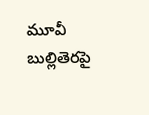మూవీ బుల్లితెరపై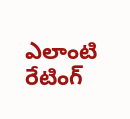ఎలాంటి రేటింగ్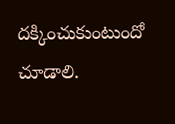దక్కించుకుంటుందో చూడాలి.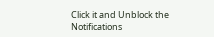Click it and Unblock the Notifications